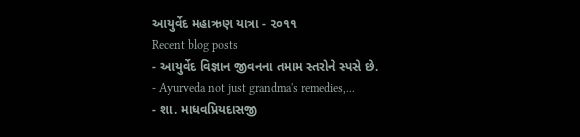આયુર્વેદ મહાઋણ યાત્રા - ૨૦૧૧
Recent blog posts
- આયુર્વેદ વિજ્ઞાન જીવનના તમામ સ્તરોને સ્પસે છે.
- Ayurveda not just grandma's remedies,...
- શા. માધવપ્રિયદાસજી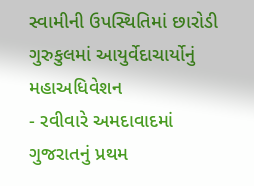સ્વામીની ઉપસ્થિતિમાં છારોડી ગુરુકુલમાં આયુર્વેદાચાર્યોનું મહાઅધિવેશન
- રવીવારે અમદાવાદમાં ગુજરાતનું પ્રથમ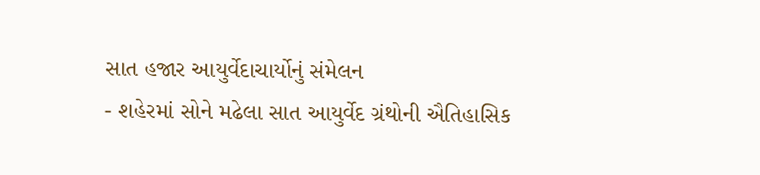સાત હજાર આયુર્વેદાચાર્યોનું સંમેલન
- શહેરમાં સોને મઢેલા સાત આયુર્વેદ ગ્રંથોની ઐતિહાસિક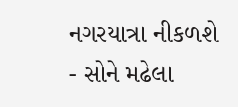નગરયાત્રા નીકળશે
- સોને મઢેલા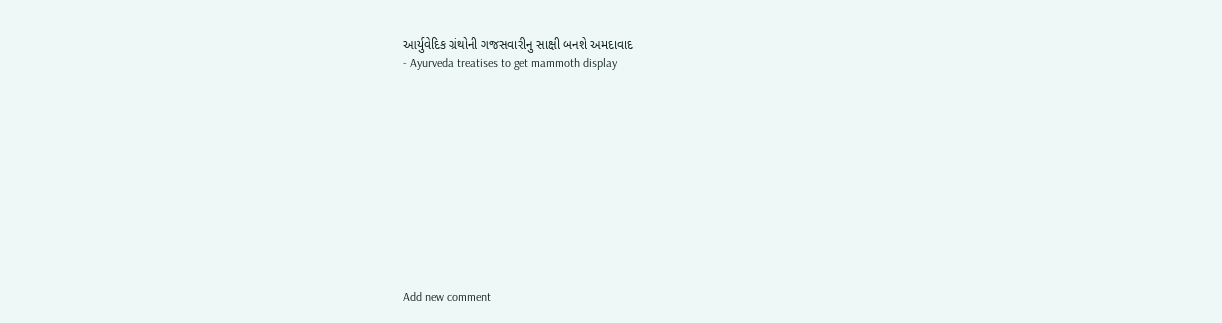આર્યુવેદિક ગ્રંથોની ગજસવારીનુ સાક્ષી બનશે અમદાવાદ
- Ayurveda treatises to get mammoth display












Add new comment